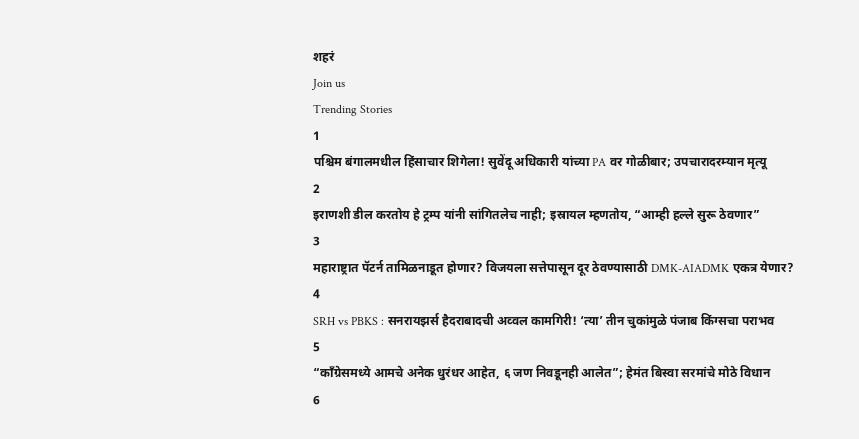शहरं
Join us
Trending Stories
1
पश्चिम बंगालमधील हिंसाचार शिगेला! सुवेंदू अधिकारी यांच्या PA वर गोळीबार; उपचारादरम्यान मृत्यू
2
इराणशी डील करतोय हे ट्रम्प यांनी सांगितलेच नाही; इस्रायल म्हणतोय, “आम्ही हल्ले सुरू ठेवणार”
3
महाराष्ट्रात पॅटर्न तामिळनाडूत होणार? विजयला सत्तेपासून दूर ठेवण्यासाठी DMK-AIADMK एकत्र येणार?
4
SRH vs PBKS : सनरायझर्स हैदराबादची अव्वल कामगिरी! ‘त्या’ तीन चुकांमुळे पंजाब किंग्सचा पराभव
5
“काँग्रेसमध्ये आमचे अनेक धुरंधर आहेत, ६ जण निवडूनही आलेत”; हेमंत बिस्वा सरमांचे मोठे विधान
6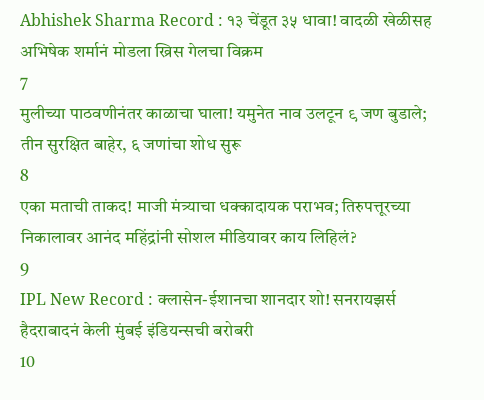Abhishek Sharma Record : १३ चेंडूत ३५ धावा! वादळी खेळीसह अभिषेक शर्मानं मोडला ख्रिस गेलचा विक्रम
7
मुलीच्या पाठवणीनंतर काळाचा घाला! यमुनेत नाव उलटून ९ जण बुडाले; तीन सुरक्षित बाहेर, ६ जणांचा शोध सुरू
8
एका मताची ताकद! माजी मंत्र्याचा धक्कादायक पराभव; तिरुपत्तूरच्या निकालावर आनंद महिंद्रांनी सोशल मीडियावर काय लिहिलं?
9
IPL New Record : क्लासेन-ईशानचा शानदार शो! सनरायझर्स हैदराबादनं केली मुंबई इंडियन्सची बरोबरी
10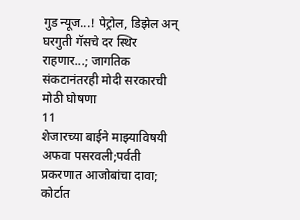गुड न्यूज...! पेट्रोल, डिझेल अन् घरगुती गॅसचे दर स्थिर राहणार...; जागतिक संकटानंतरही मोदी सरकारची मोठी घोषणा
11
शेजारच्या बाईने माझ्याविषयी अफवा पसरवली;पर्वती प्रकरणात आजोबांचा दावा; कोर्टात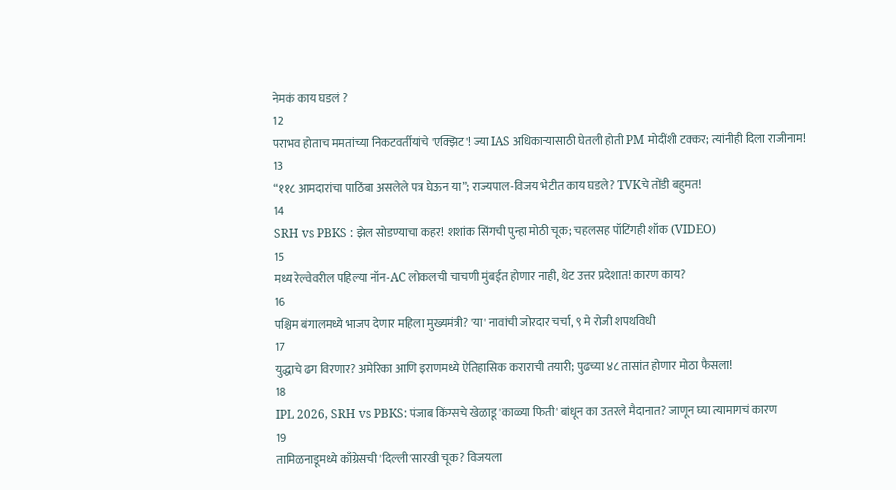नेमकं काय घडलं ?
12
पराभव होताच ममतांच्या निकटवर्तीयांचे 'एक्झिट'! ज्या IAS अधिकाऱ्यासाठी घेतली होती PM मोदींशी टक्कर; त्यांनीही दिला राजीनाम!
13
“११८ आमदारांचा पाठिंबा असलेले पत्र घेऊन या”; राज्यपाल-विजय भेटीत काय घडले? TVKचे तोंडी बहुमत!
14
SRH vs PBKS : झेल सोडण्याचा कहर! शशांक सिंगची पुन्हा मोठी चूक; चहलसह पॉटिंगही शॉक (VIDEO)
15
मध्य रेल्वेवरील पहिल्या नॉन-AC लोकलची चाचणी मुंबईत होणार नाही, थेट उत्तर प्रदेशात! कारण काय?
16
पश्चिम बंगालमध्ये भाजप देणार महिला मुख्यमंत्री? 'या' नावांची जोरदार चर्चा, ९ मे रोजी शपथविधी
17
युद्धाचे ढग विरणार? अमेरिका आणि इराणमध्ये ऐतिहासिक कराराची तयारी; पुढच्या ४८ तासांत होणार मोठा फैसला!
18
IPL 2026, SRH vs PBKS: पंजाब किंग्सचे खेळाडू 'काळ्या फिती' बांधून का उतरले मैदानात? जाणून घ्या त्यामागचं कारण
19
तामिळनाडूमध्ये काँग्रेसची 'दिल्ली'सारखी चूक? विजयला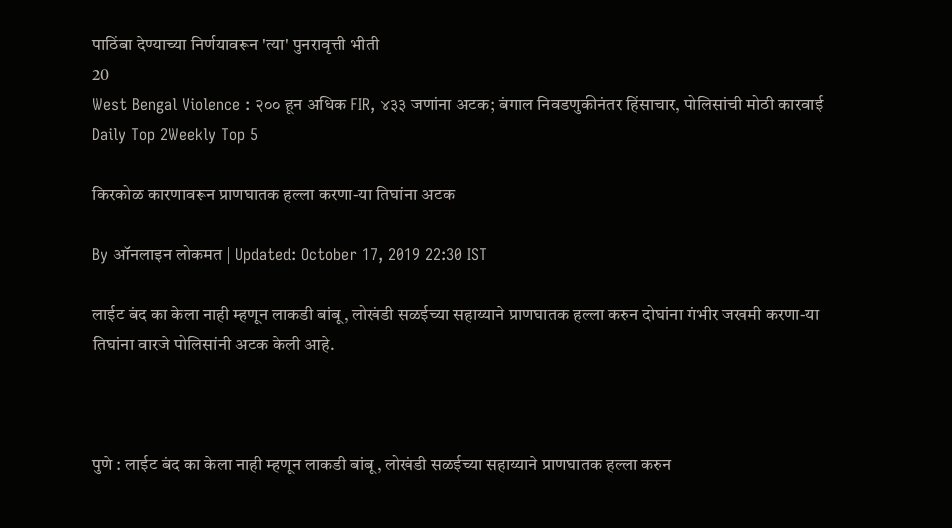पाठिंबा देण्याच्या निर्णयावरून 'त्या' पुनरावृत्ती भीती
20
West Bengal Violence : २०० हून अधिक FIR, ४३३ जणांना अटक; बंगाल निवडणुकीनंतर हिंसाचार, पोलिसांची मोठी कारवाई
Daily Top 2Weekly Top 5

किरकोळ कारणावरून प्राणघातक हल्ला करणा-या तिघांना अटक

By ऑनलाइन लोकमत | Updated: October 17, 2019 22:30 IST

लाईट बंद का केला नाही म्हणून लाकडी बांबू, लोखंडी सळईच्या सहाय्याने प्राणघातक हल्ला करुन दोघांना गंभीर जखमी करणा-या तिघांना वारजे पोलिसांनी अटक केली आहे.



पुणे : लाईट बंद का केला नाही म्हणून लाकडी बांबू, लोखंडी सळईच्या सहाय्याने प्राणघातक हल्ला करुन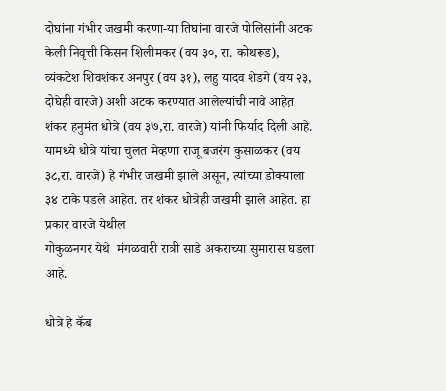दोघांना गंभीर जखमी करणा-या तिघांना वारजे पोलिसांनी अटक केली निवृत्ती किसन शिलीमकर (वय ३०, रा. कोथरूड), व्यंकटेश शिवशंकर अनपुर (वय ३१), लहु यादव शेडगे (वय २३,  दोघेही वारजे) अशी अटक करण्यात आलेल्यांची नावे आहेत़ शंकर हनुमंत धोत्रे (वय ३७,रा. वारजे) यांनी फिर्याद दिली आहे. यामध्ये धोत्रे यांचा चुलत मेव्हणा राजू बजरंग कुसाळकर (वय ३८,रा. वारजे) हे गंभीर जखमी झाले असून, त्यांच्या डोक्याला ३४ टाके पडले आहेत. तर शंकर धोत्रेही जखमी झाले आहेत. हा प्रकार वारजे येथील
गोकुळनगर येथे  मंगळवारी रात्री साडे अकराच्या सुमारास घडला आहे.

धोत्रे हे कॅब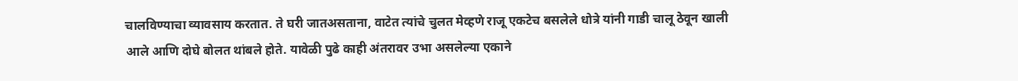चालविण्याचा व्यावसाय करतात. ते घरी जातअसताना, वाटेत त्यांचे चुलत मेव्हणे राजू एकटेच बसलेले धोत्रे यांनी गाडी चालू ठेवून खाली आले आणि दोघे बोलत थांबले होते. यावेळी पुढे काही अंतरावर उभा असलेल्या एकाने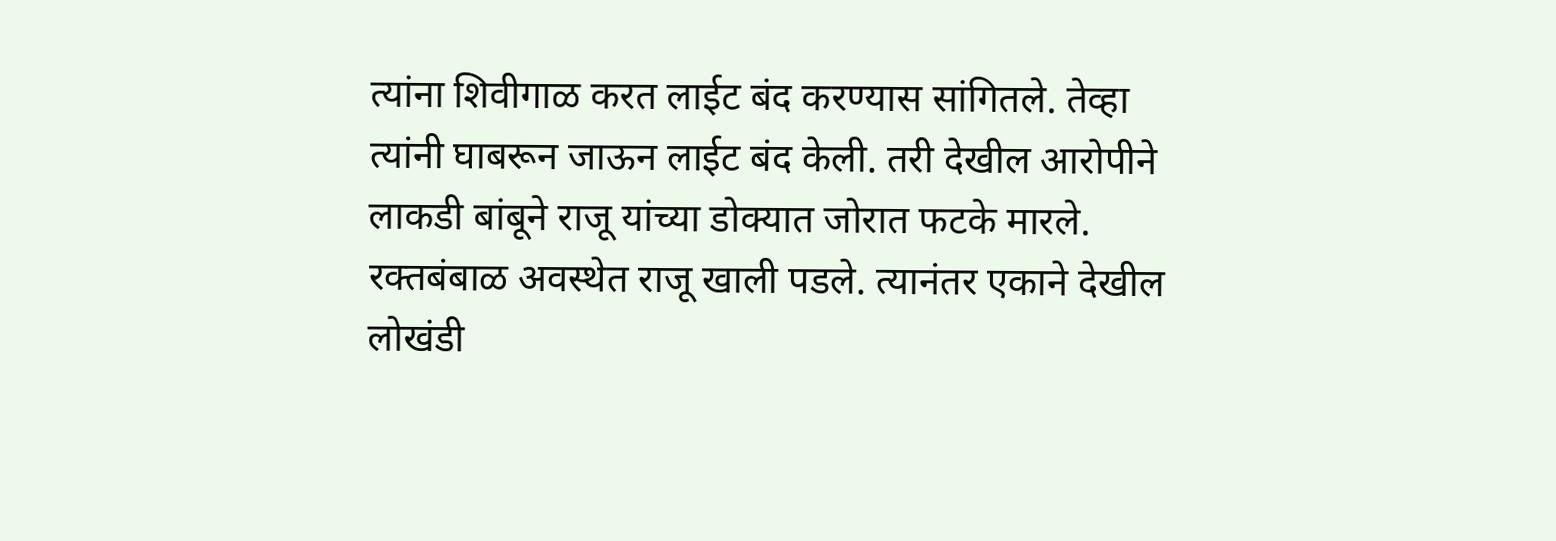त्यांना शिवीगाळ करत लाईट बंद करण्यास सांगितले. तेव्हा त्यांनी घाबरून जाऊन लाईट बंद केली. तरी देखील आरोपीने लाकडी बांबूने राजू यांच्या डोक्यात जोरात फटके मारले. रक्तबंबाळ अवस्थेत राजू खाली पडले. त्यानंतर एकाने देखील लोखंडी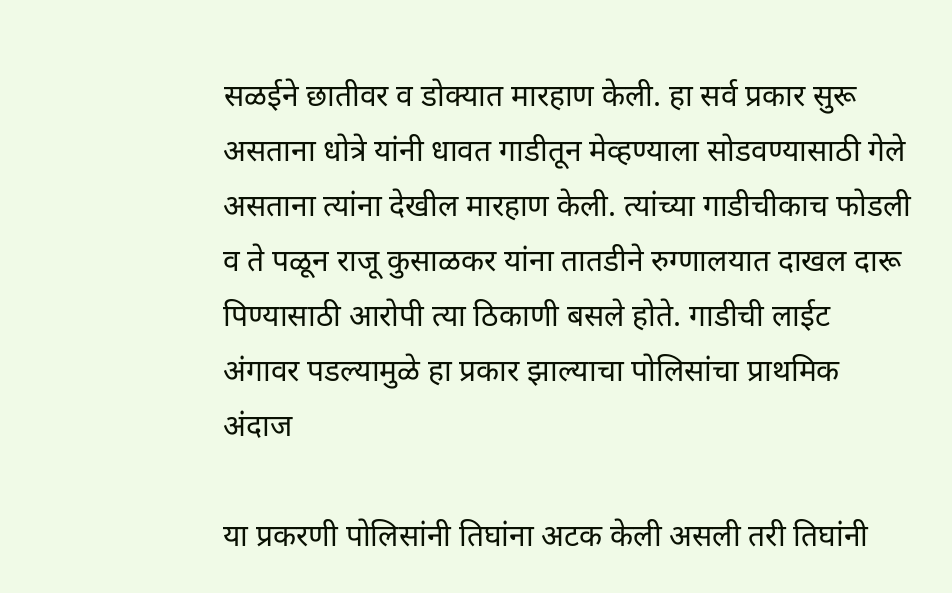सळईने छातीवर व डोक्यात मारहाण केली. हा सर्व प्रकार सुरू असताना धोत्रे यांनी धावत गाडीतून मेव्हण्याला सोडवण्यासाठी गेले असताना त्यांना देखील मारहाण केली. त्यांच्या गाडीचीकाच फोडली व ते पळून राजू कुसाळकर यांना तातडीने रुग्णालयात दाखल दारू पिण्यासाठी आरोपी त्या ठिकाणी बसले होते. गाडीची लाईट अंगावर पडल्यामुळे हा प्रकार झाल्याचा पोलिसांचा प्राथमिक अंदाज

या प्रकरणी पोलिसांनी तिघांना अटक केली असली तरी तिघांनी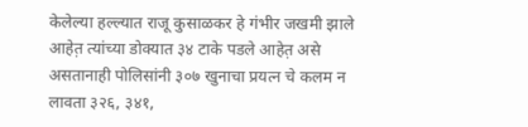केलेल्या हल्ल्यात राजू कुसाळकर हे गंभीर जखमी झाले आहेत़ त्यांच्या डोक्यात ३४ टाके पडले आहेत़ असे असतानाही पोलिसांनी ३०७ खुनाचा प्रयत्न चे कलम न लावता ३२६, ३४१,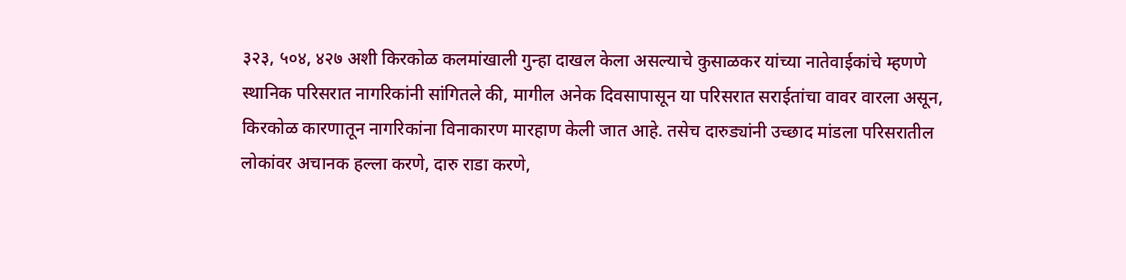३२३, ५०४, ४२७ अशी किरकोळ कलमांखाली गुन्हा दाखल केला असल्याचे कुसाळकर यांच्या नातेवाईकांचे म्हणणे स्थानिक परिसरात नागरिकांनी सांगितले की, मागील अनेक दिवसापासून या परिसरात सराईतांचा वावर वारला असून, किरकोळ कारणातून नागरिकांना विनाकारण मारहाण केली जात आहे. तसेच दारुड्यांनी उच्छाद मांडला परिसरातील लोकांवर अचानक हल्ला करणे, दारु राडा करणे,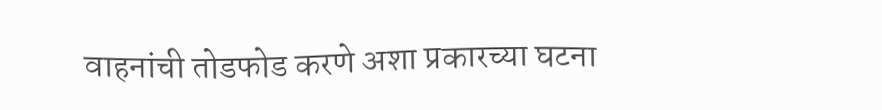वाहनांची तोडफोड करणे अशा प्रकारच्या घटना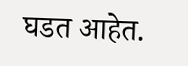घडत आहेत.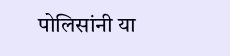पोलिसांनी या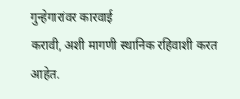गुन्हेगारांवर कारवाई
करावी, अशी मागणी स्थानिक रहिवाशी करत आहेत.